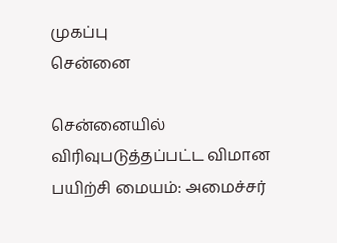முகப்பு
சென்னை

சென்னையில் விரிவுபடுத்தப்பட்ட விமான பயிற்சி மையம்: அமைச்சர்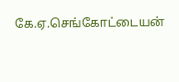கே.ஏ.செங்கோட்டையன்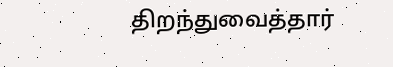திறந்துவைத்தார்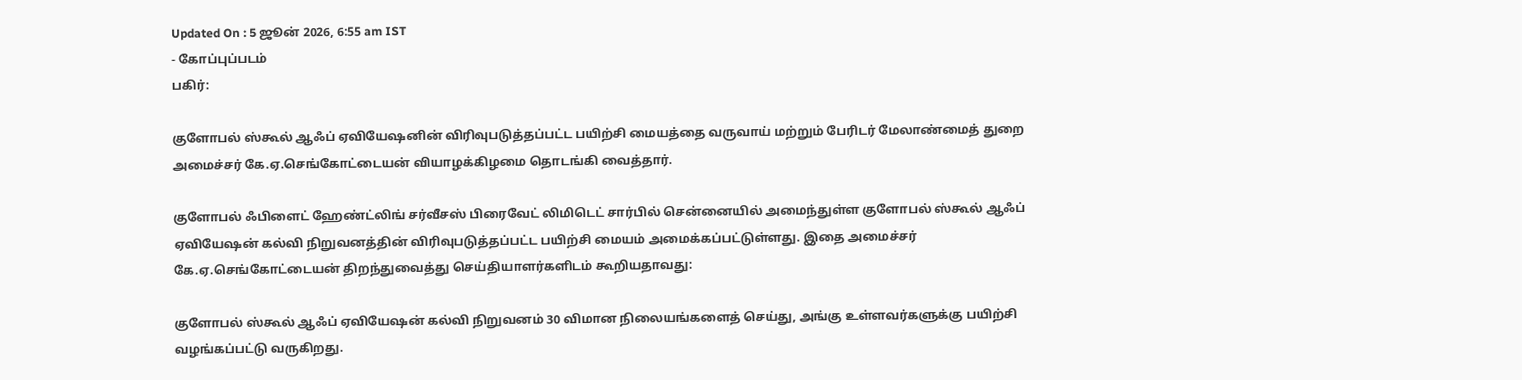Updated On : 5 ஜூன் 2026, 6:55 am IST
- கோப்புப்படம்
பகிர்:

குளோபல் ஸ்கூல் ஆஃப் ஏவியேஷனின் விரிவுபடுத்தப்பட்ட பயிற்சி மையத்தை வருவாய் மற்றும் பேரிடர் மேலாண்மைத் துறை அமைச்சர் கே.ஏ.செங்கோட்டையன் வியாழக்கிழமை தொடங்கி வைத்தார்.

குளோபல் ஃபிளைட் ஹேண்ட்லிங் சர்வீசஸ் பிரைவேட் லிமிடெட் சார்பில் சென்னையில் அமைந்துள்ள குளோபல் ஸ்கூல் ஆஃப் ஏவியேஷன் கல்வி நிறுவனத்தின் விரிவுபடுத்தப்பட்ட பயிற்சி மையம் அமைக்கப்பட்டுள்ளது. இதை அமைச்சர் கே.ஏ.செங்கோட்டையன் திறந்துவைத்து செய்தியாளர்களிடம் கூறியதாவது:

குளோபல் ஸ்கூல் ஆஃப் ஏவியேஷன் கல்வி நிறுவனம் 30 விமான நிலையங்களைத் செய்து, அங்கு உள்ளவர்களுக்கு பயிற்சி வழங்கப்பட்டு வருகிறது.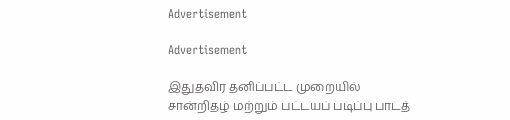Advertisement

Advertisement

இதுதவிர தனிப்பட்ட முறையில் சான்றிதழ் மற்றும் பட்டயப் படிப்பு பாடத்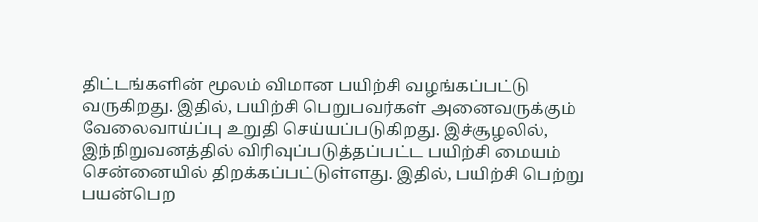திட்டங்களின் மூலம் விமான பயிற்சி வழங்கப்பட்டு வருகிறது. இதில், பயிற்சி பெறுபவர்கள் அனைவருக்கும் வேலைவாய்ப்பு உறுதி செய்யப்படுகிறது. இச்சூழலில், இந்நிறுவனத்தில் விரிவுப்படுத்தப்பட்ட பயிற்சி மையம் சென்னையில் திறக்கப்பட்டுள்ளது. இதில், பயிற்சி பெற்று பயன்பெற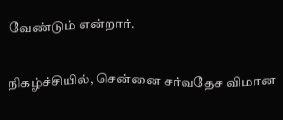வேண்டும் என்றார்.

நிகழ்ச்சியில், சென்னை சர்வதேச விமான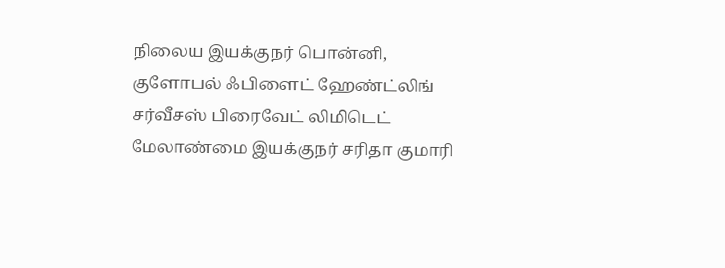நிலைய இயக்குநர் பொன்னி, குளோபல் ஃபிளைட் ஹேண்ட்லிங் சர்வீசஸ் பிரைவேட் லிமிடெட் மேலாண்மை இயக்குநர் சரிதா குமாரி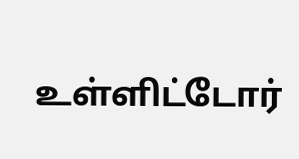உள்ளிட்டோர்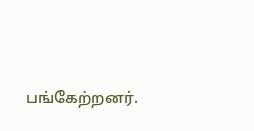பங்கேற்றனர்.